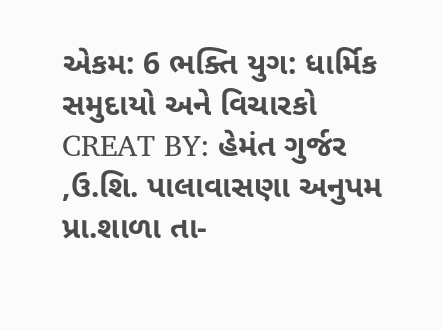એકમ: 6 ભક્તિ યુગ: ધાર્મિક સમુદાયો અને વિચારકો
CREAT BY: હેમંત ગુર્જર ,ઉ.શિ. પાલાવાસણા અનુપમ પ્રા.શાળા તા-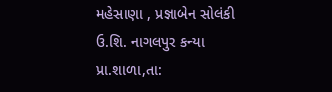મહેસાણા , પ્રજ્ઞાબેન સોલંકી ઉ.શિ. નાગલપુર કન્યા પ્રા.શાળા,તા: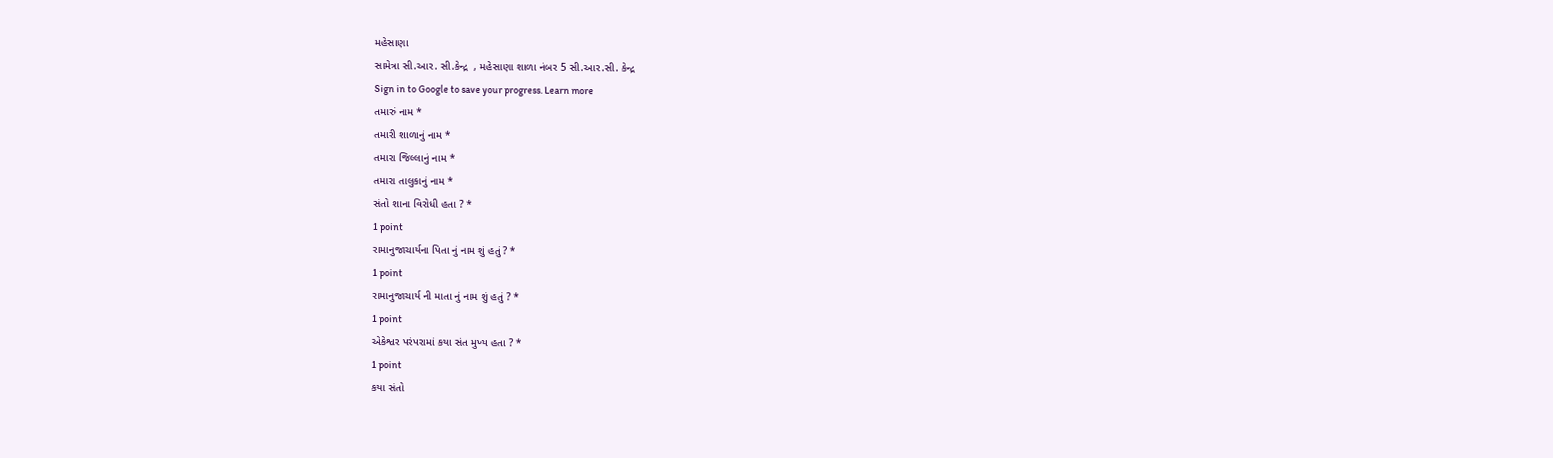મહેસાણા
સામેત્રા સી.આર. સી.કેન્દ્ર  , મહેસાણા શાળા નંબર 5 સી.આર.સી. કેન્દ્ર
Sign in to Google to save your progress. Learn more
તમારું નામ *
તમારી શાળાનું નામ *
તમારા જિલ્લાનું નામ *
તમારા તાલુકાનું નામ *
સંતો શાના વિરોધી હતા ? *
1 point
રામાનુજાચાર્યના પિતા નું નામ શું હતું ? *
1 point
રામાનુજાચાર્ય ની માતા નું નામ શું હતું ? *
1 point
એકેશ્વર પરંપરામાં કયા સંત મુખ્ય હતા ? *
1 point
કયા સંતો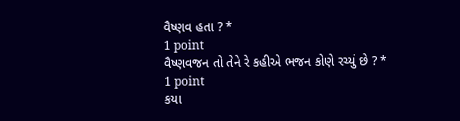વૈષ્ણવ હતા ? *
1 point
વૈષ્ણવજન તો તેને રે કહીએ ભજન કોણે રચ્યું છે ? *
1 point
કયા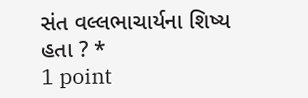સંત વલ્લભાચાર્યના શિષ્ય હતા ? *
1 point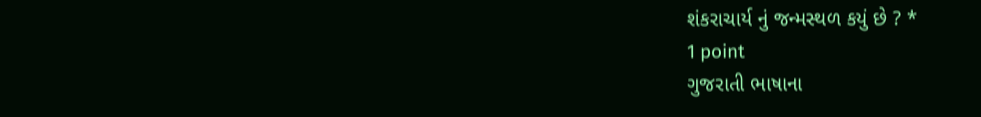શંકરાચાર્ય નું જન્મસ્થળ કયું છે ? *
1 point
ગુજરાતી ભાષાના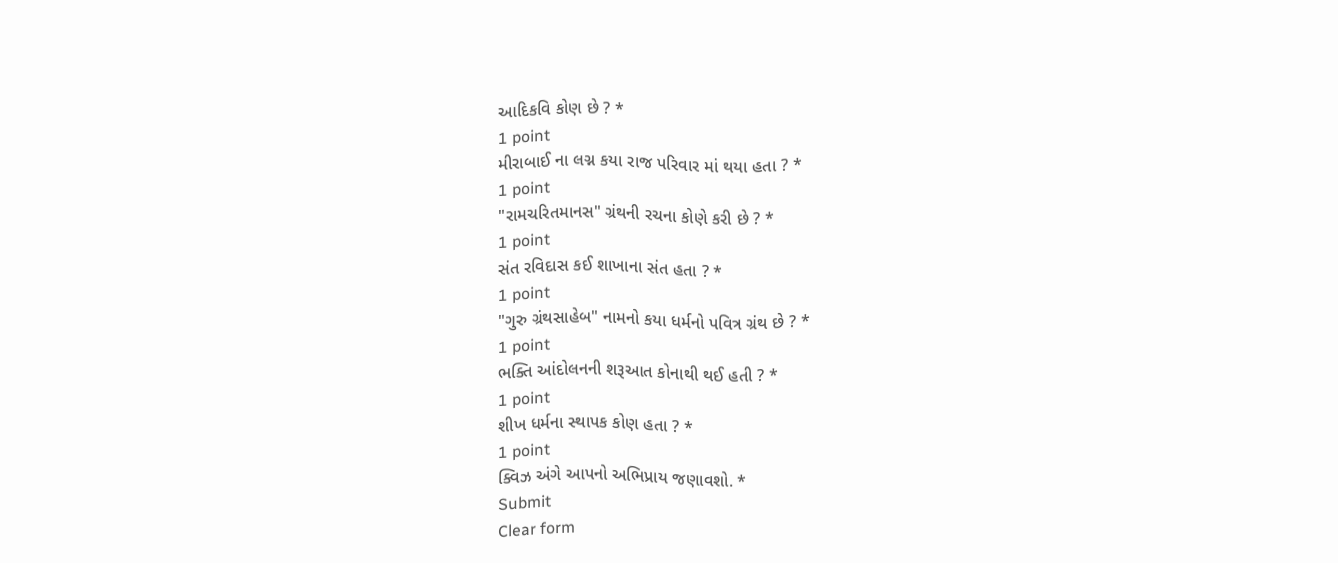આદિકવિ કોણ છે ? *
1 point
મીરાબાઈ ના લગ્ન કયા રાજ પરિવાર માં થયા હતા ? *
1 point
"રામચરિતમાનસ" ગ્રંથની રચના કોણે કરી છે ? *
1 point
સંત રવિદાસ કઈ શાખાના સંત હતા ? *
1 point
"ગુરુ ગ્રંથસાહેબ" નામનો કયા ધર્મનો પવિત્ર ગ્રંથ છે ? *
1 point
ભક્તિ આંદોલનની શરૂઆત કોનાથી થઈ હતી ? *
1 point
શીખ ધર્મના સ્થાપક કોણ હતા ? *
1 point
ક્વિઝ અંગે આપનો અભિપ્રાય જણાવશો. *
Submit
Clear form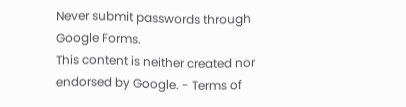Never submit passwords through Google Forms.
This content is neither created nor endorsed by Google. - Terms of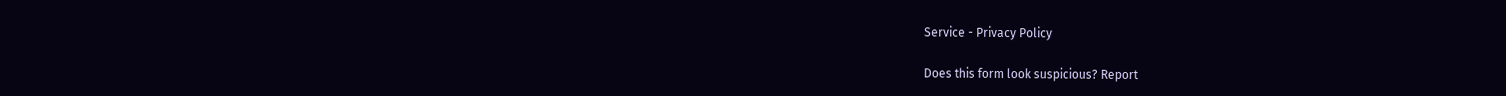Service - Privacy Policy

Does this form look suspicious? Report